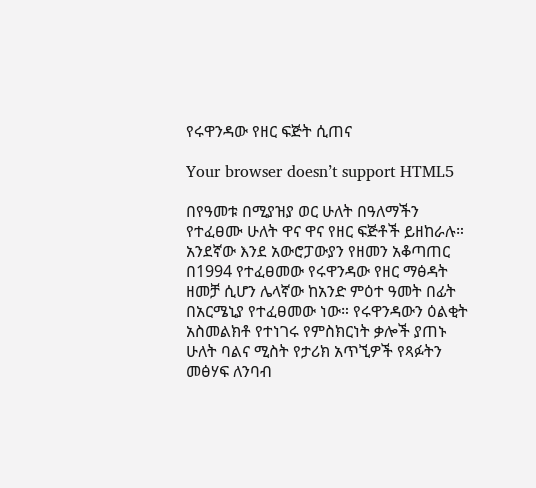የሩዋንዳው የዘር ፍጅት ሲጠና

Your browser doesn’t support HTML5

በየዓመቱ በሚያዝያ ወር ሁለት በዓለማችን የተፈፀሙ ሁለት ዋና ዋና የዘር ፍጅቶች ይዘከራሉ። አንደኛው እንደ አውሮፓውያን የዘመን አቆጣጠር በ1994 የተፈፀመው የሩዋንዳው የዘር ማፅዳት ዘመቻ ሲሆን ሌላኛው ከአንድ ምዕተ ዓመት በፊት በአርሜኒያ የተፈፀመው ነው። የሩዋንዳውን ዕልቂት አስመልክቶ የተነገሩ የምስክርነት ቃሎች ያጠኑ ሁለት ባልና ሚስት የታሪክ አጥኚዎች የጻፉትን መፅሃፍ ለንባብ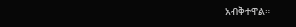አብቅተዋል።